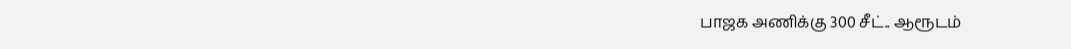பாஜக அணிக்கு 300 சீட்.. ஆரூடம்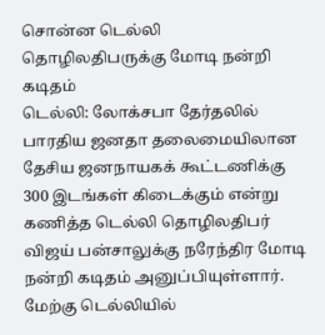சொன்ன டெல்லி தொழிலதிபருக்கு மோடி நன்றி கடிதம்
டெல்லி: லோக்சபா தேர்தலில் பாரதிய ஜனதா தலைமையிலான தேசிய ஜனநாயகக் கூட்டணிக்கு 300 இடங்கள் கிடைக்கும் என்று கணித்த டெல்லி தொழிலதிபர் விஜய் பன்சாலுக்கு நரேந்திர மோடி நன்றி கடிதம் அனுப்பியுள்ளார்.
மேற்கு டெல்லியில்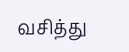வசித்து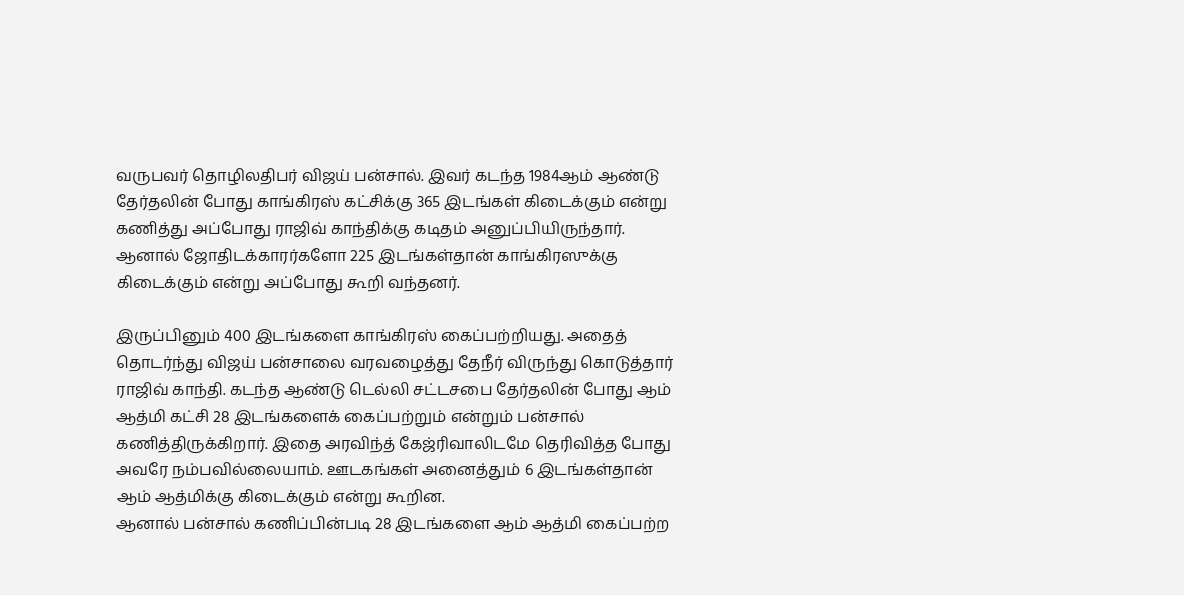வருபவர் தொழிலதிபர் விஜய் பன்சால். இவர் கடந்த 1984ஆம் ஆண்டு தேர்தலின் போது காங்கிரஸ் கட்சிக்கு 365 இடங்கள் கிடைக்கும் என்று கணித்து அப்போது ராஜிவ் காந்திக்கு கடிதம் அனுப்பியிருந்தார். ஆனால் ஜோதிடக்காரர்களோ 225 இடங்கள்தான் காங்கிரஸுக்கு கிடைக்கும் என்று அப்போது கூறி வந்தனர்.

இருப்பினும் 400 இடங்களை காங்கிரஸ் கைப்பற்றியது. அதைத் தொடர்ந்து விஜய் பன்சாலை வரவழைத்து தேநீர் விருந்து கொடுத்தார் ராஜிவ் காந்தி. கடந்த ஆண்டு டெல்லி சட்டசபை தேர்தலின் போது ஆம் ஆத்மி கட்சி 28 இடங்களைக் கைப்பற்றும் என்றும் பன்சால் கணித்திருக்கிறார். இதை அரவிந்த் கேஜ்ரிவாலிடமே தெரிவித்த போது அவரே நம்பவில்லையாம். ஊடகங்கள் அனைத்தும் 6 இடங்கள்தான் ஆம் ஆத்மிக்கு கிடைக்கும் என்று கூறின.
ஆனால் பன்சால் கணிப்பின்படி 28 இடங்களை ஆம் ஆத்மி கைப்பற்ற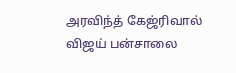அரவிந்த் கேஜ்ரிவால் விஜய் பன்சாலை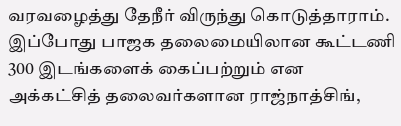வரவழைத்து தேநீர் விருந்து கொடுத்தாராம். இப்போது பாஜக தலைமையிலான கூட்டணி 300 இடங்களைக் கைப்பற்றும் என அக்கட்சித் தலைவர்களான ராஜ்நாத்சிங்,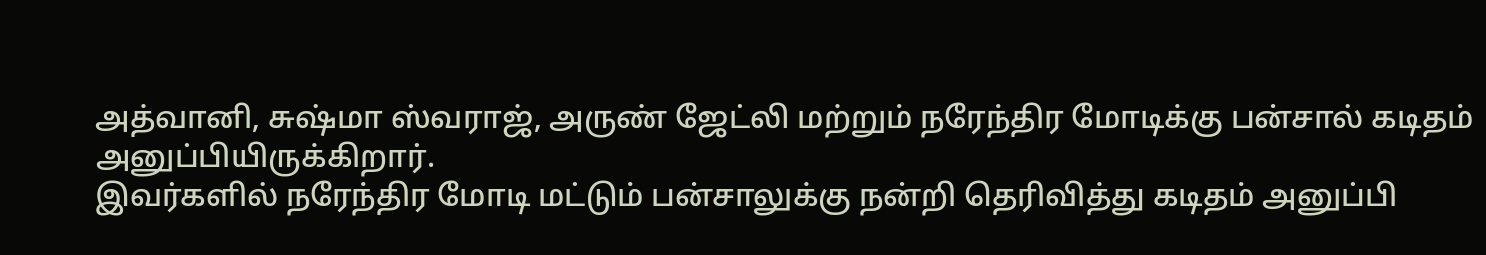அத்வானி, சுஷ்மா ஸ்வராஜ், அருண் ஜேட்லி மற்றும் நரேந்திர மோடிக்கு பன்சால் கடிதம் அனுப்பியிருக்கிறார்.
இவர்களில் நரேந்திர மோடி மட்டும் பன்சாலுக்கு நன்றி தெரிவித்து கடிதம் அனுப்பி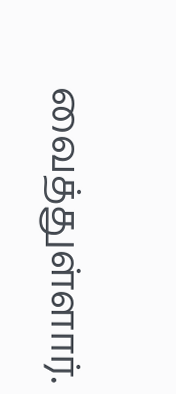வைத்துள்ளார்.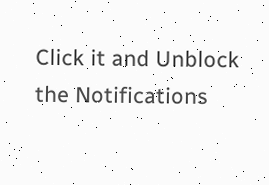Click it and Unblock the Notifications